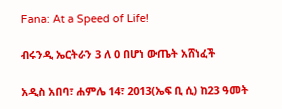Fana: At a Speed of Life!

ብሩንዲ ኤርትራን 3 ለ 0 በሆነ ውጤት አሸነፈች

አዲስ አበባ፣ ሐምሌ 14፣ 2013(ኤፍ ቢ ሲ) ከ23 ዓመት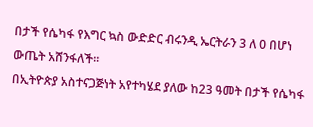በታች የሴካፋ የእግር ኳስ ውድድር ብሩንዲ ኤርትራን 3 ለ 0 በሆነ ውጤት አሸንፋለች፡፡
በኢትዮጵያ አስተናጋጅነት አየተካሄደ ያለው ከ23 ዓመት በታች የሴካፋ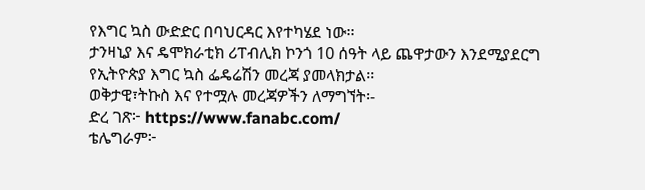የእግር ኳስ ውድድር በባህርዳር እየተካሄደ ነው፡፡
ታንዛኒያ እና ዴሞክራቲክ ሪፐብሊክ ኮንጎ 10 ሰዓት ላይ ጨዋታውን እንደሚያደርግ የኢትዮጵያ እግር ኳስ ፌዴሬሽን መረጃ ያመላክታል፡፡
ወቅታዊ፣ትኩስ እና የተሟሉ መረጃዎችን ለማግኘት፡-
ድረ ገጽ፦ https://www.fanabc.com/
ቴሌግራም፦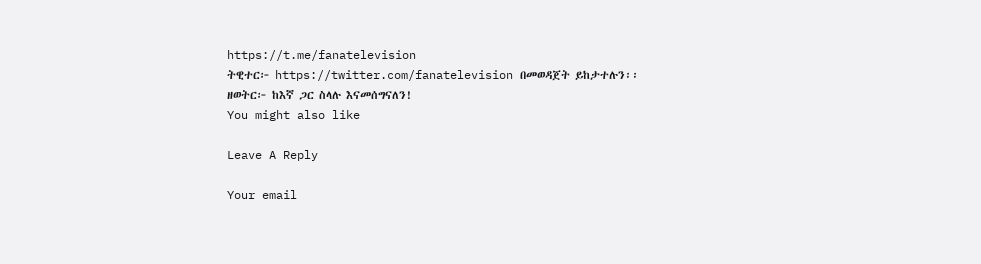https://t.me/fanatelevision
ትዊተር፦ https://twitter.com/fanatelevision በመወዳጀት ይከታተሉን፡፡
ዘወትር፦ ከእኛ ጋር ስላሉ እናመሰግናለን!
You might also like

Leave A Reply

Your email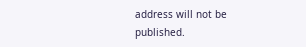address will not be published.